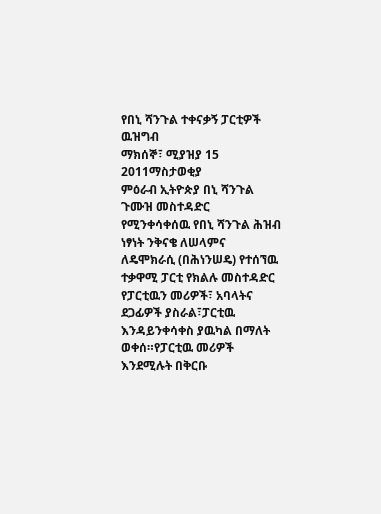የበኒ ሻንጉል ተቀናቃኝ ፓርቲዎች ዉዝግብ
ማክሰኞ፣ ሚያዝያ 15 2011ማስታወቂያ
ምዕራብ ኢትዮጵያ በኒ ሻንጉል ጉሙዝ መስተዳድር የሚንቀሳቀሰዉ የበኒ ሻንጉል ሕዝብ ነፃነት ንቅናቄ ለሠላምና ለዴሞክራሲ (በሕነንሠዴ) የተሰኘዉ ተቃዋሚ ፓርቲ የክልሉ መስተዳድር የፓርቲዉን መሪዎች፣ አባላትና ደጋፊዎች ያስራል፣ፓርቲዉ እንዳይንቀሳቀስ ያዉካል በማለት ወቀሰ።የፓርቲዉ መሪዎች እንደሚሉት በቅርቡ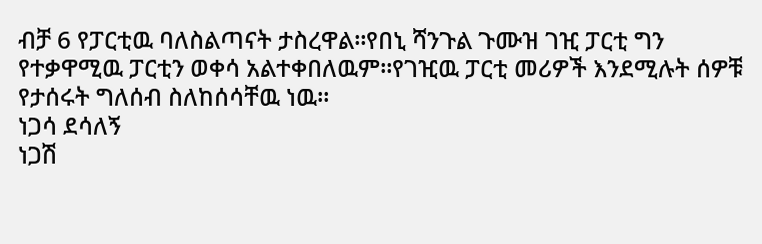ብቻ 6 የፓርቲዉ ባለስልጣናት ታስረዋል።የበኒ ሻንጉል ጉሙዝ ገዢ ፓርቲ ግን የተቃዋሚዉ ፓርቲን ወቀሳ አልተቀበለዉም።የገዢዉ ፓርቲ መሪዎች እንደሚሉት ሰዎቹ የታሰሩት ግለሰብ ስለከሰሳቸዉ ነዉ።
ነጋሳ ደሳለኝ
ነጋሽ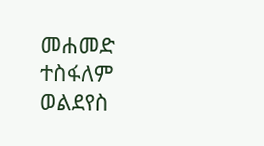መሐመድ
ተስፋለም ወልደየስ